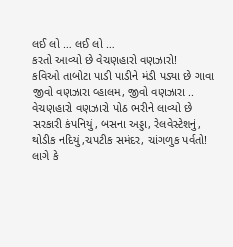લઈ લો … લઈ લો …
કરતો આવ્યો છે વેચણહારો વણઝારો!
કવિઓ તાબોટા પાડી પાડીને મંડી પડ્યા છે ગાવા
જીવો વણઝારા વ્હાલમ, જીવો વણઝારા ..
વેચણહારો વણઝારો પોઠ ભરીને લાવ્યો છે
સરકારી કંપનિયું, બસના અડ્ડા, રેલવેસ્ટેશનું,
થોડીક નદિયું,ચપટીક સમંદર, ચાંગળુક પર્વતો!
લાગે કે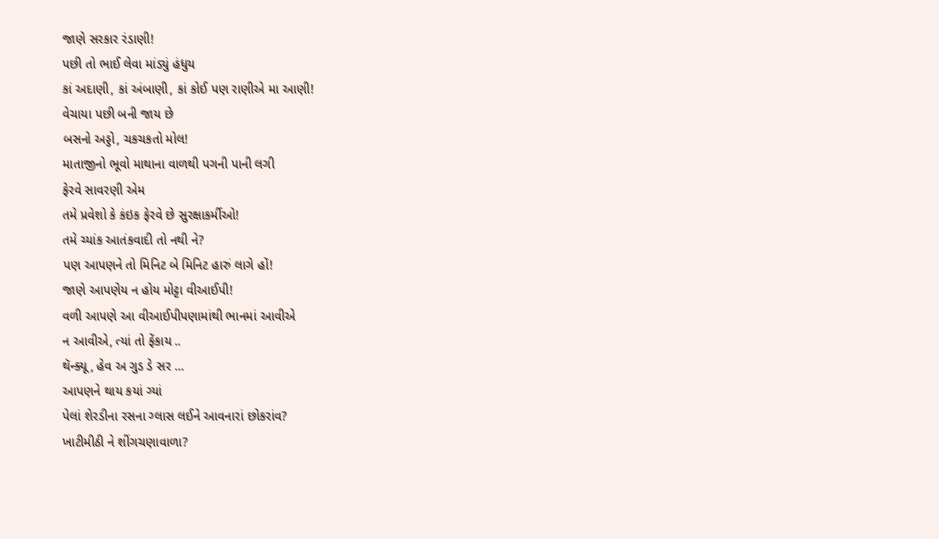જાણે સરકાર રંડાણી!
પછી તો ભાઈ લેવા માંડ્યું હંધુય
કાં અદાણી, કાં અંબાણી, કાં કોઈ પણ રાણીએ મા આણી!
વેચાયા પછી બની જાય છે
બસનો અડ્ડો, ચકચકતો મોલ!
માતાજીનો ભૂવો માથાના વાળથી પગની પાની લગી
ફેરવે સાવરણી એમ
તમે પ્રવેશો કે કંઇક ફેરવે છે સુરક્ષાકર્મીઓ!
તમે ચ્યાંક આતંકવાદી તો નથી ને?
પણ આપણને તો મિનિટ બે મિનિટ હારું લાગે હોં!
જાણે આપણેય ન હોય મોટ્ટા વીઆઈપી!
વળી આપણે આ વીઆઈપીપણામાંથી ભાનમાં આવીએ
ન આવીએ, ત્યાં તો ફેંકાય ..
થૅન્ક્યૂ, હેવ અ ગુડ ડે સર …
આપણને થાય કયાં ગ્યાં
પેલાં શેરડીના રસના ગ્લાસ લઈને આવનારાં છોકરાંવ?
ખાટીમીઠી ને શીંગચણાવાળા?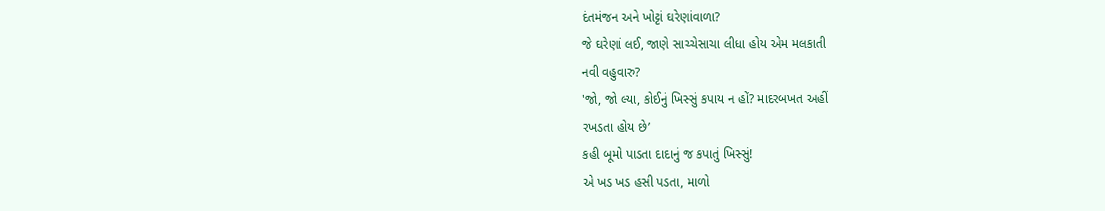દંતમંજન અને ખોટ્ટાં ઘરેણાંવાળા?
જે ઘરેણાં લઈ, જાણે સાચ્ચેસાચા લીધા હોય એમ મલકાતી
નવી વહુવારુ?
'જો, જો લ્યા, કોઈનું ખિસ્સું કપાય ન હોં? માદરબખત અહીં
રખડતા હોય છે’
કહી બૂમો પાડતા દાદાનું જ કપાતું ખિસ્સું!
એ ખડ ખડ હસી પડતા, માળો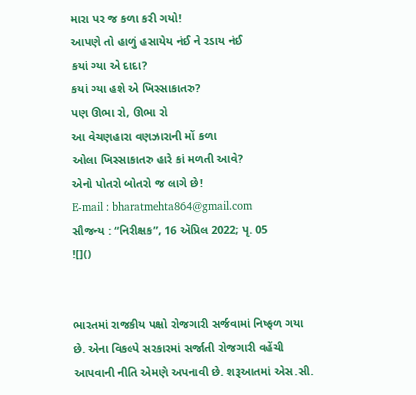મારા પર જ કળા કરી ગયો!
આપણે તો હાળું હસાયેય નંઈ ને રડાય નંઈ
કયાં ગ્યા એ દાદા?
કયાં ગ્યા હશે એ ખિસ્સાકાતરુ?
પણ ઊભા રો, ઊભા રો
આ વેચણહારા વણઝારાની મોં કળા
ઓલા ખિસ્સાકાતરુ હારે કાં મળતી આવે?
એનો પોતરો બોતરો જ લાગે છે!
E-mail : bharatmehta864@gmail.com
સૌજન્ય : “નિરીક્ષક”, 16 ઍપ્રિલ 2022; પૃ. 05
![]()


ભારતમાં રાજકીય પક્ષો રોજગારી સર્જવામાં નિષ્ફળ ગયા છે. એના વિકલ્પે સરકારમાં સર્જાતી રોજગારી વહેંચી આપવાની નીતિ એમણે અપનાવી છે. શરૂઆતમાં એસ.સી.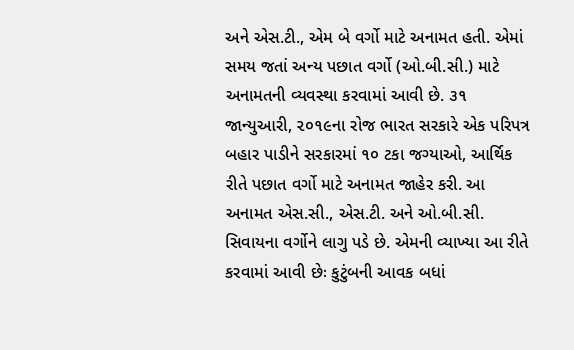અને એસ.ટી., એમ બે વર્ગો માટે અનામત હતી. એમાં સમય જતાં અન્ય પછાત વર્ગો (ઓ.બી.સી.) માટે અનામતની વ્યવસ્થા કરવામાં આવી છે. ૩૧ જાન્યુઆરી, ૨૦૧૯ના રોજ ભારત સરકારે એક પરિપત્ર બહાર પાડીને સરકારમાં ૧૦ ટકા જગ્યાઓ, આર્થિક રીતે પછાત વર્ગો માટે અનામત જાહેર કરી. આ અનામત એસ.સી., એસ.ટી. અને ઓ.બી.સી. સિવાયના વર્ગોને લાગુ પડે છે. એમની વ્યાખ્યા આ રીતે કરવામાં આવી છેઃ કુટુંબની આવક બધાં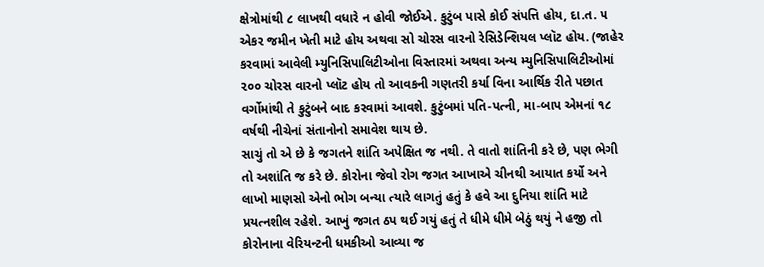ક્ષેત્રોમાંથી ૮ લાખથી વધારે ન હોવી જોઈએ. કુટુંબ પાસે કોઈ સંપત્તિ હોય, દા.ત. ૫ એકર જમીન ખેતી માટે હોય અથવા સો ચોરસ વારનો રેસિડેન્શિયલ પ્લૉટ હોય. (જાહેર કરવામાં આવેલી મ્યુનિસિપાલિટીઓના વિસ્તારમાં અથવા અન્ય મ્યુનિસિપાલિટીઓમાં ૨૦૦ ચોરસ વારનો પ્લૉટ હોય તો આવકની ગણતરી કર્યા વિના આર્થિક રીતે પછાત વર્ગોમાંથી તે કુટુંબને બાદ કરવામાં આવશે. કુટુંબમાં પતિ-પત્ની, મા-બાપ એમનાં ૧૮ વર્ષથી નીચેનાં સંતાનોનો સમાવેશ થાય છે.
સાચું તો એ છે કે જગતને શાંતિ અપેક્ષિત જ નથી. તે વાતો શાંતિની કરે છે, પણ ભેગી તો અશાંતિ જ કરે છે. કોરોના જેવો રોગ જગત આખાએ ચીનથી આયાત કર્યો અને લાખો માણસો એનો ભોગ બન્યા ત્યારે લાગતું હતું કે હવે આ દુનિયા શાંતિ માટે પ્રયત્નશીલ રહેશે. આખું જગત ઠપ થઈ ગયું હતું તે ધીમે ધીમે બેઠું થયું ને હજી તો કોરોનાના વેરિયન્ટની ધમકીઓ આવ્યા જ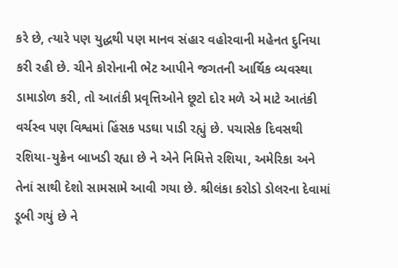કરે છે, ત્યારે પણ યુદ્ધથી પણ માનવ સંહાર વહોરવાની મહેનત દુનિયા કરી રહી છે. ચીને કોરોનાની ભેટ આપીને જગતની આર્થિક વ્યવસ્થા ડામાડોળ કરી, તો આતંકી પ્રવૃત્તિઓને છૂટો દોર મળે એ માટે આતંકી વર્ચસ્વ પણ વિશ્વમાં હિંસક પડઘા પાડી રહ્યું છે. પચાસેક દિવસથી રશિયા-યુક્રેન બાખડી રહ્યા છે ને એને નિમિત્તે રશિયા, અમેરિકા અને તેનાં સાથી દેશો સામસામે આવી ગયા છે. શ્રીલંકા કરોડો ડોલરના દેવામાં ડૂબી ગયું છે ને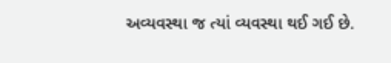અવ્યવસ્થા જ ત્યાં વ્યવસ્થા થઈ ગઈ છે.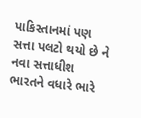પાકિસ્તાનમાં પણ સત્તા પલટો થયો છે ને નવા સત્તાધીશ ભારતને વધારે ભારે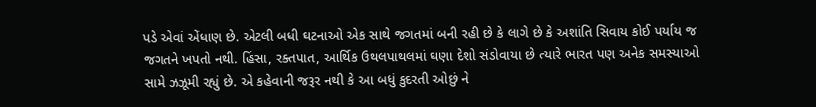પડે એવાં એંધાણ છે. એટલી બધી ઘટનાઓ એક સાથે જગતમાં બની રહી છે કે લાગે છે કે અશાંતિ સિવાય કોઈ પર્યાય જ જગતને ખપતો નથી. હિંસા, રક્તપાત, આર્થિક ઉથલપાથલમાં ઘણા દેશો સંડોવાયા છે ત્યારે ભારત પણ અનેક સમસ્યાઓ સામે ઝઝૂમી રહ્યું છે. એ કહેવાની જરૂર નથી કે આ બધું કુદરતી ઓછું ને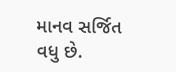માનવ સર્જિત વધુ છે.